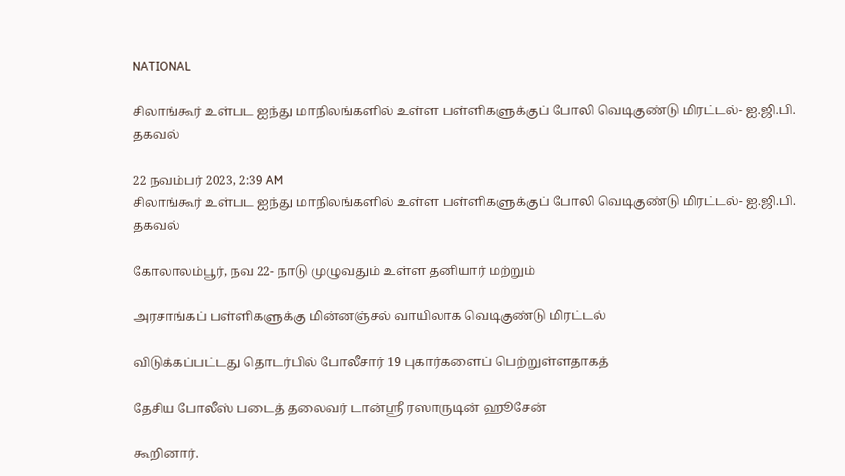NATIONAL

சிலாங்கூர் உள்பட ஐந்து மாநிலங்களில் உள்ள பள்ளிகளுக்குப் போலி வெடிகுண்டு மிரட்டல்- ஐ.ஜி.பி. தகவல்

22 நவம்பர் 2023, 2:39 AM
சிலாங்கூர் உள்பட ஐந்து மாநிலங்களில் உள்ள பள்ளிகளுக்குப் போலி வெடிகுண்டு மிரட்டல்- ஐ.ஜி.பி. தகவல்

கோலாலம்பூர், நவ 22- நாடு முழுவதும் உள்ள தனியார் மற்றும்

அரசாங்கப் பள்ளிகளுக்கு மின்னஞ்சல் வாயிலாக வெடிகுண்டு மிரட்டல்

விடுக்கப்பட்டது தொடர்பில் போலீசார் 19 புகார்களைப் பெற்றுள்ளதாகத்

தேசிய போலீஸ் படைத் தலைவர் டான்ஸ்ரீ ரஸாருடின் ஹூசேன்

கூறினார்.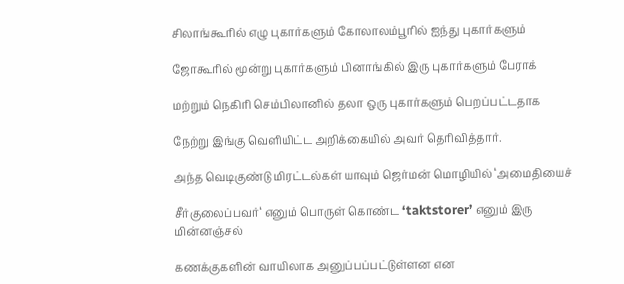சிலாங்கூரில் எழு புகார்களும் கோலாலம்பூரில் ஐந்து புகார்களும்

ஜோகூரில் மூன்று புகார்களும் பினாங்கில் இரு புகார்களும் பேராக்

மற்றும் நெகிரி செம்பிலானில் தலா ஒரு புகார்களும் பெறப்பட்டதாக

நேற்று இங்கு வெளியிட்ட அறிக்கையில் அவர் தெரிவித்தார்.

அந்த வெடிகுண்டு மிரட்டல்கள் யாவும் ஜெர்மன் மொழியில் ‘அமைதியைச்

சீர்குலைப்பவர்‘ எனும் பொருள் கொண்ட ‘taktstorer’ எனும் இரு மின்னஞ்சல்

கணக்குகளின் வாயிலாக அனுப்பப்பட்டுள்ளன என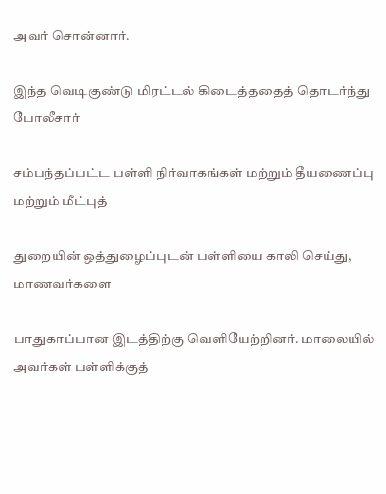அவர் சொன்னார்.

இந்த வெடிகுண்டு மிரட்டல் கிடைத்ததைத் தொடர்ந்து போலீசார்

சம்பந்தப்பட்ட பள்ளி நிர்வாகங்கள் மற்றும் தீயணைப்பு மற்றும் மீட்புத்

துறையின் ஒத்துழைப்புடன் பள்ளியை காலி செய்து, மாணவர்களை

பாதுகாப்பான இடத்திற்கு வெளியேற்றினர். மாலையில் அவர்கள் பள்ளிக்குத்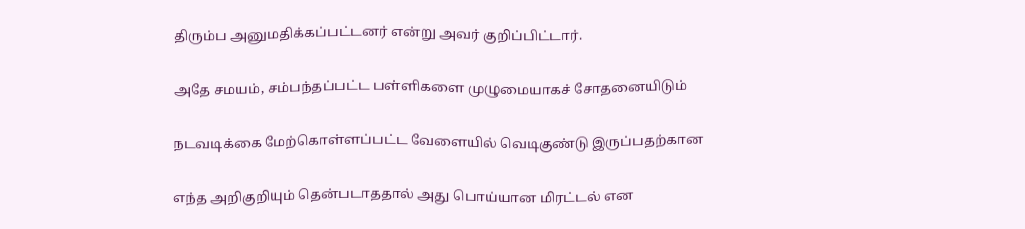திரும்ப அனுமதிக்கப்பட்டனர் என்று அவர் குறிப்பிட்டார்.

அதே சமயம், சம்பந்தப்பட்ட பள்ளிகளை முழுமையாகச் சோதனையிடும்

நடவடிக்கை மேற்கொள்ளப்பட்ட வேளையில் வெடிகுண்டு இருப்பதற்கான

எந்த அறிகுறியும் தென்படாததால் அது பொய்யான மிரட்டல் என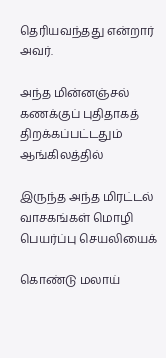தெரியவந்தது என்றார் அவர்.

அந்த மின்னஞ்சல் கணக்குப் புதிதாகத் திறக்கப்பட்டதும் ஆங்கிலத்தில்

இருந்த அந்த மிரட்டல் வாசகங்கள் மொழி பெயர்ப்பு செயலியைக்

கொண்டு மலாய்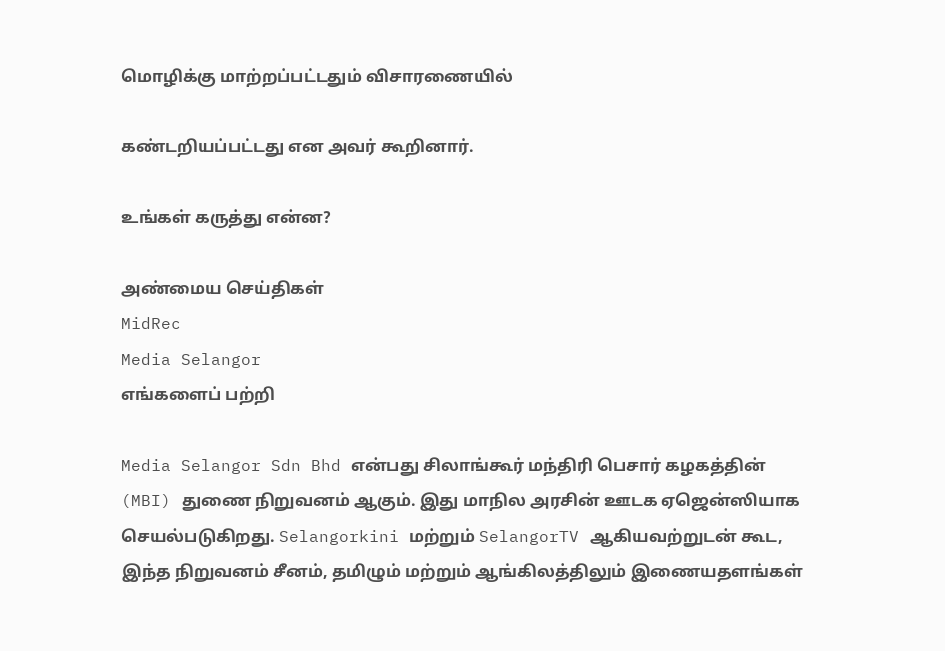மொழிக்கு மாற்றப்பட்டதும் விசாரணையில்

கண்டறியப்பட்டது என அவர் கூறினார்.

உங்கள் கருத்து என்ன?

அண்மைய செய்திகள்
MidRec
Media Selangor
எங்களைப் பற்றி

Media Selangor Sdn Bhd என்பது சிலாங்கூர் மந்திரி பெசார் கழகத்தின் (MBI) துணை நிறுவனம் ஆகும். இது மாநில அரசின் ஊடக ஏஜென்ஸியாக செயல்படுகிறது. Selangorkini மற்றும் SelangorTV ஆகியவற்றுடன் கூட, இந்த நிறுவனம் சீனம், தமிழும் மற்றும் ஆங்கிலத்திலும் இணையதளங்கள்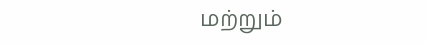மற்றும்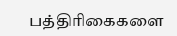பத்திரிகைகளை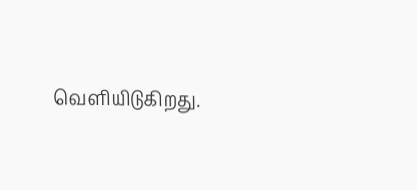வெளியிடுகிறது.